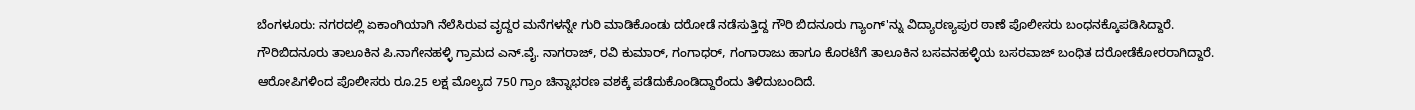ಬೆಂಗಳೂರು: ನಗರದಲ್ಲಿ ಏಕಾಂಗಿಯಾಗಿ ನೆಲೆಸಿರುವ ವೃದ್ದರ ಮನೆಗಳನ್ನೇ ಗುರಿ ಮಾಡಿಕೊಂಡು ದರೋಡೆ ನಡೆಸುತ್ತಿದ್ದ ಗೌರಿ ಬಿದನೂರು ಗ್ಯಾಂಗ್'ನ್ನು ವಿದ್ಯಾರಣ್ಯಪುರ ಠಾಣೆ ಪೊಲೀಸರು ಬಂಧನಕ್ಕೊಪಡಿಸಿದ್ದಾರೆ.
ಗೌರಿಬಿದನೂರು ತಾಲೂಕಿನ ಪಿ.ನಾಗೇನಹಳ್ಳಿ ಗ್ರಾಮದ ಎನ್.ವೈ. ನಾಗರಾಜ್, ರವಿ ಕುಮಾರ್, ಗಂಗಾಧರ್, ಗಂಗಾರಾಜು ಹಾಗೂ ಕೊರಟೆಗೆ ತಾಲೂಕಿನ ಬಸವನಹಳ್ಳಿಯ ಬಸರವಾಜ್ ಬಂಧಿತ ದರೋಡೆಕೋರರಾಗಿದ್ದಾರೆ.
ಆರೋಪಿಗಳಿಂದ ಪೊಲೀಸರು ರೂ.25 ಲಕ್ಷ ಮೊಲ್ಯದ 750 ಗ್ರಾಂ ಚಿನ್ನಾಭರಣ ವಶಕ್ಕೆ ಪಡೆದುಕೊಂಡಿದ್ದಾರೆಂದು ತಿಳಿದುಬಂದಿದೆ.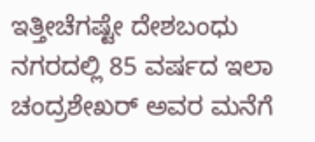ಇತ್ತೀಚೆಗಷ್ಟೇ ದೇಶಬಂಧು ನಗರದಲ್ಲಿ 85 ವರ್ಷದ ಇಲಾ ಚಂದ್ರಶೇಖರ್ ಅವರ ಮನೆಗೆ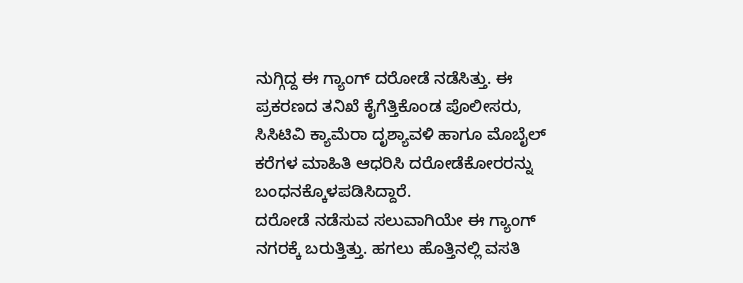ನುಗ್ಗಿದ್ದ ಈ ಗ್ಯಾಂಗ್ ದರೋಡೆ ನಡೆಸಿತ್ತು. ಈ ಪ್ರಕರಣದ ತನಿಖೆ ಕೈಗೆತ್ತಿಕೊಂಡ ಪೊಲೀಸರು, ಸಿಸಿಟಿವಿ ಕ್ಯಾಮೆರಾ ದೃಶ್ಯಾವಳಿ ಹಾಗೂ ಮೊಬೈಲ್ ಕರೆಗಳ ಮಾಹಿತಿ ಆಧರಿಸಿ ದರೋಡೆಕೋರರನ್ನು ಬಂಧನಕ್ಕೊಳಪಡಿಸಿದ್ದಾರೆ.
ದರೋಡೆ ನಡೆಸುವ ಸಲುವಾಗಿಯೇ ಈ ಗ್ಯಾಂಗ್ ನಗರಕ್ಕೆ ಬರುತ್ತಿತ್ತು. ಹಗಲು ಹೊತ್ತಿನಲ್ಲಿ ವಸತಿ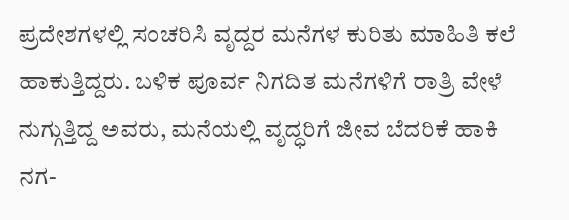ಪ್ರದೇಶಗಳಲ್ಲಿ ಸಂಚರಿಸಿ ವೃದ್ದರ ಮನೆಗಳ ಕುರಿತು ಮಾಹಿತಿ ಕಲೆ ಹಾಕುತ್ತಿದ್ದರು. ಬಳಿಕ ಪೂರ್ವ ನಿಗದಿತ ಮನೆಗಳಿಗೆ ರಾತ್ರಿ ವೇಳೆ ನುಗ್ಗುತ್ತಿದ್ದ ಅವರು, ಮನೆಯಲ್ಲಿ ವೃದ್ಧರಿಗೆ ಜೀವ ಬೆದರಿಕೆ ಹಾಕಿ ನಗ-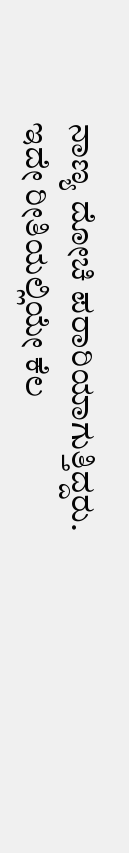ನಾಣ್ಯ ದೋಚಿ ಪರಾರಿಯಾಗುತ್ತಿದ್ದರು.
ಇದೇ ರೀತಿಯಲ್ಲಿಯೇ ಕೆಲ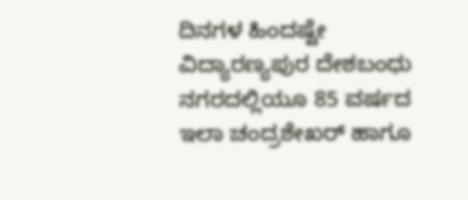ದಿನಗಳ ಹಿಂದಷ್ಟೇ ವಿದ್ಯಾರಣ್ಯಪುರ ದೇಶಬಂಧು ನಗರದಲ್ಲಿಯೂ 85 ವರ್ಷದ ಇಲಾ ಚಂದ್ರಶೇಖರ್ ಹಾಗೂ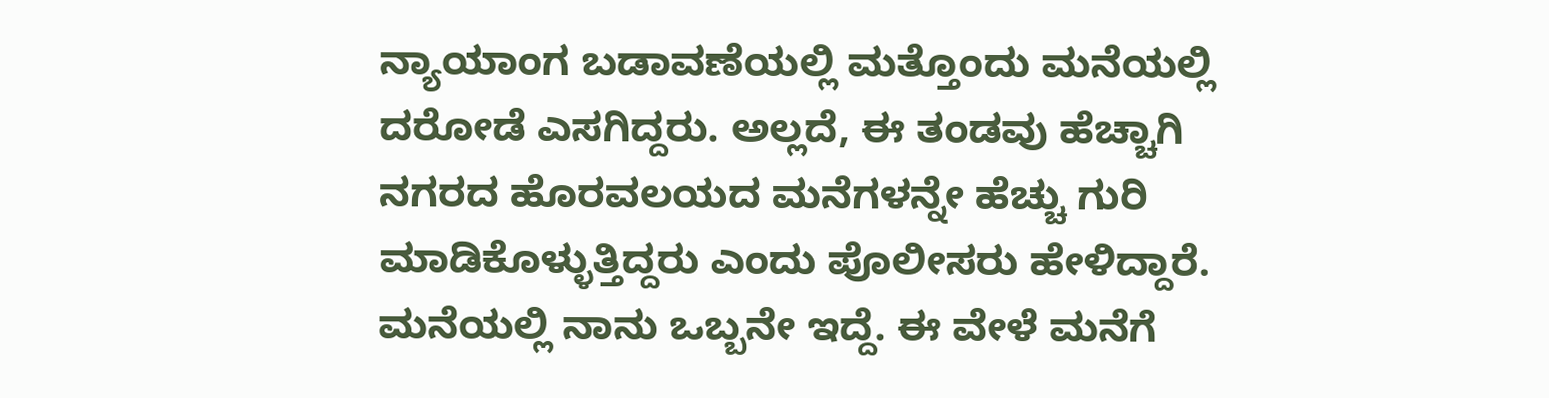ನ್ಯಾಯಾಂಗ ಬಡಾವಣೆಯಲ್ಲಿ ಮತ್ತೊಂದು ಮನೆಯಲ್ಲಿ ದರೋಡೆ ಎಸಗಿದ್ದರು. ಅಲ್ಲದೆ, ಈ ತಂಡವು ಹೆಚ್ಚಾಗಿ ನಗರದ ಹೊರವಲಯದ ಮನೆಗಳನ್ನೇ ಹೆಚ್ಚು ಗುರಿ ಮಾಡಿಕೊಳ್ಳುತ್ತಿದ್ದರು ಎಂದು ಪೊಲೀಸರು ಹೇಳಿದ್ದಾರೆ.
ಮನೆಯಲ್ಲಿ ನಾನು ಒಬ್ಬನೇ ಇದ್ದೆ. ಈ ವೇಳೆ ಮನೆಗೆ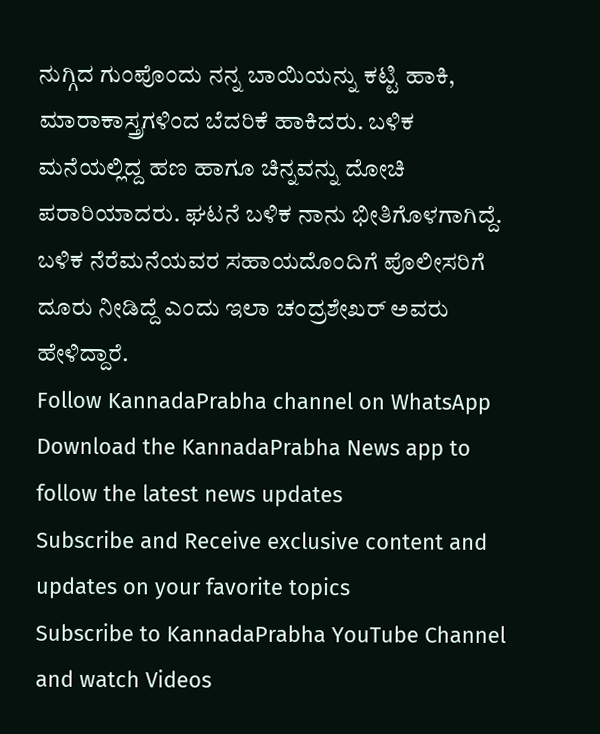ನುಗ್ಗಿದ ಗುಂಪೊಂದು ನನ್ನ ಬಾಯಿಯನ್ನು ಕಟ್ಟಿ ಹಾಕಿ, ಮಾರಾಕಾಸ್ತ್ರಗಳಿಂದ ಬೆದರಿಕೆ ಹಾಕಿದರು. ಬಳಿಕ ಮನೆಯಲ್ಲಿದ್ದ ಹಣ ಹಾಗೂ ಚಿನ್ನವನ್ನು ದೋಚಿ ಪರಾರಿಯಾದರು. ಘಟನೆ ಬಳಿಕ ನಾನು ಭೀತಿಗೊಳಗಾಗಿದ್ದೆ. ಬಳಿಕ ನೆರೆಮನೆಯವರ ಸಹಾಯದೊಂದಿಗೆ ಪೊಲೀಸರಿಗೆ ದೂರು ನೀಡಿದ್ದೆ ಎಂದು ಇಲಾ ಚಂದ್ರಶೇಖರ್ ಅವರು ಹೇಳಿದ್ದಾರೆ.
Follow KannadaPrabha channel on WhatsApp
Download the KannadaPrabha News app to follow the latest news updates
Subscribe and Receive exclusive content and updates on your favorite topics
Subscribe to KannadaPrabha YouTube Channel and watch Videos